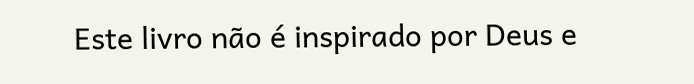Este livro não é inspirado por Deus e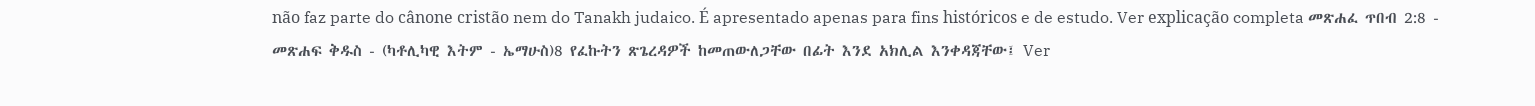não faz parte do cânone cristão nem do Tanakh judaico. É apresentado apenas para fins históricos e de estudo. Ver explicação completa መጽሐፈ ጥበብ 2:8 - መጽሐፍ ቅዱስ - (ካቶሊካዊ እትም - ኤማሁስ)8 የፈኩትን ጽጌረዳዎች ከመጠውለጋቸው በፊት እንደ አክሊል እንቀዳጃቸው፤ Ver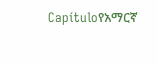Capítuloየአማርኛ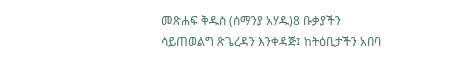መጽሐፍ ቅዱስ (ሰማንያ አሃዱ)8 ቡቃያችን ሳይጠወልግ ጽጌረዳን እንቀዳጅ፤ ከትዕቢታችን አበባ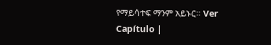የማይሳተፍ ማንም አይኑር። Ver Capítulo |